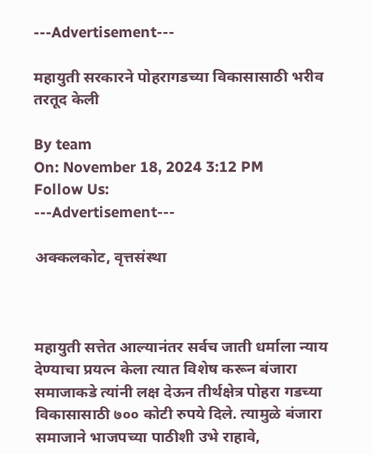---Advertisement---

महायुती सरकारने पोहरागडच्या विकासासाठी भरीव तरतूद केली

By team
On: November 18, 2024 3:12 PM
Follow Us:
---Advertisement---

अक्कलकोट, वृत्तसंस्था



महायुती सत्तेत आल्यानंतर सर्वच जाती धर्माला न्याय देण्याचा प्रयत्न केला त्यात विशेष करून बंजारा समाजाकडे त्यांनी लक्ष देऊन तीर्थक्षेत्र पोहरा गडच्या विकासासाठी ७०० कोटी रुपये दिले. त्यामुळे बंजारा समाजाने भाजपच्या पाठीशी उभे राहावे,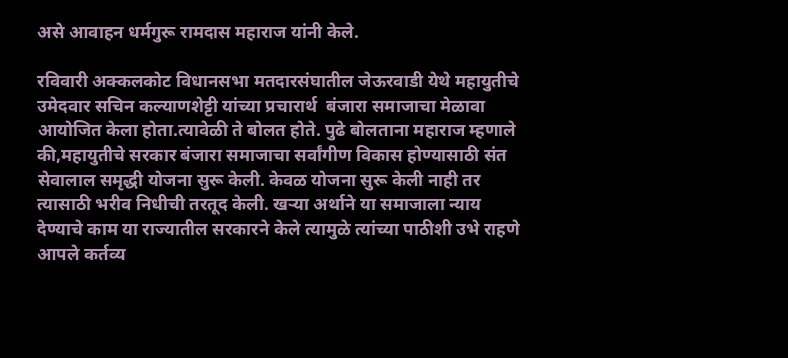असे आवाहन धर्मगुरू रामदास महाराज यांनी केले.

रविवारी अक्कलकोट विधानसभा मतदारसंघातील जेऊरवाडी येथे महायुतीचे उमेदवार सचिन कल्याणशेट्टी यांच्या प्रचारार्थ  बंजारा समाजाचा मेळावा आयोजित केला होता.त्यावेळी ते बोलत होते. पुढे बोलताना महाराज म्हणाले की,महायुतीचे सरकार बंजारा समाजाचा सर्वांगीण विकास होण्यासाठी संत सेवालाल समृद्धी योजना सुरू केली. केवळ योजना सुरू केली नाही तर त्यासाठी भरीव निधीची तरतूद केली. खऱ्या अर्थाने या समाजाला न्याय देण्याचे काम या राज्यातील सरकारने केले त्यामुळे त्यांच्या पाठीशी उभे राहणे आपले कर्तव्य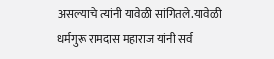असल्याचे त्यांनी यावेळी सांगितले.यावेळी धर्मगुरू रामदास महाराज यांनी सर्व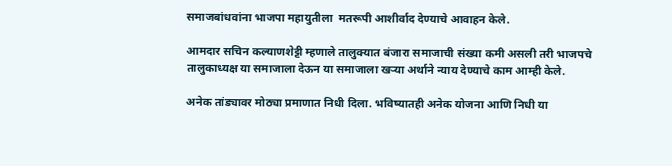समाजबांधवांना भाजपा महायुतीला  मतरूपी आशीर्वाद देण्याचे आवाहन केले.

आमदार सचिन कल्याणशेट्टी म्हणाले तालुक्यात बंजारा समाजाची संख्या कमी असली तरी भाजपचे तालुकाध्यक्ष या समाजाला देऊन या समाजाला खऱ्या अर्थाने न्याय देण्याचे काम आम्ही केले.

अनेक तांड्यावर मोठ्या प्रमाणात निधी दिला. भविष्यातही अनेक योजना आणि निधी या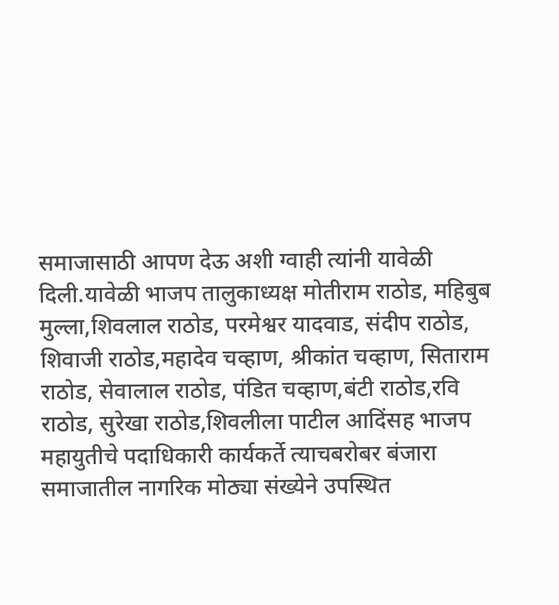समाजासाठी आपण देऊ अशी ग्वाही त्यांनी यावेळी दिली.यावेळी भाजप तालुकाध्यक्ष मोतीराम राठोड, महिबुब मुल्ला,शिवलाल राठोड, परमेश्वर यादवाड, संदीप राठोड, शिवाजी राठोड,महादेव चव्हाण, श्रीकांत चव्हाण, सिताराम राठोड, सेवालाल राठोड, पंडित चव्हाण,बंटी राठोड,रवि राठोड, सुरेखा राठोड,शिवलीला पाटील आदिंसह भाजप महायुतीचे पदाधिकारी कार्यकर्ते त्याचबरोबर बंजारा समाजातील नागरिक मोठ्या संख्येने उपस्थित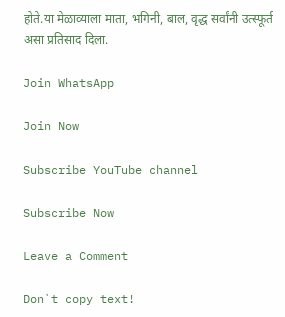होते.या मेळाव्याला माता, भगिनी, बाल, वृद्ध सर्वांनी उत्स्फूर्त असा प्रतिसाद दिला.

Join WhatsApp

Join Now

Subscribe YouTube channel

Subscribe Now

Leave a Comment

Don`t copy text!